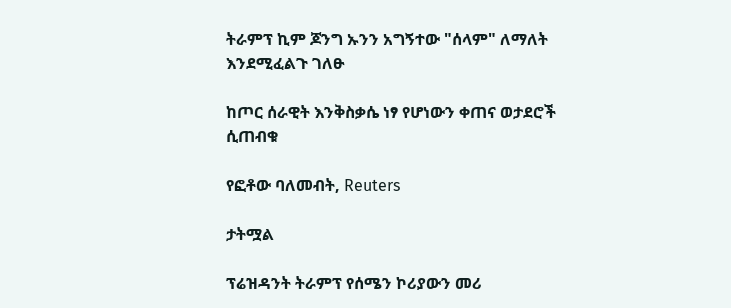ትራምፕ ኪም ጆንግ ኡንን አግኝተው "ሰላም" ለማለት እንደሚፈልጉ ገለፁ

ከጦር ሰራዊት እንቅስቃሴ ነፃ የሆነውን ቀጠና ወታደሮች ሲጠብቁ

የፎቶው ባለመብት, Reuters

ታትሟል

ፕሬዝዳንት ትራምፕ የሰሜን ኮሪያውን መሪ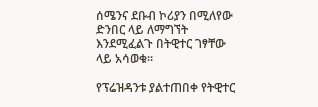ሰሜንና ደቡብ ኮሪያን በሚለየው ድንበር ላይ ለማግኘት እንደሚፈልጉ በትዊተር ገፃቸው ላይ አሳወቁ።

የፕሬዝዳንቱ ያልተጠበቀ የትዊተር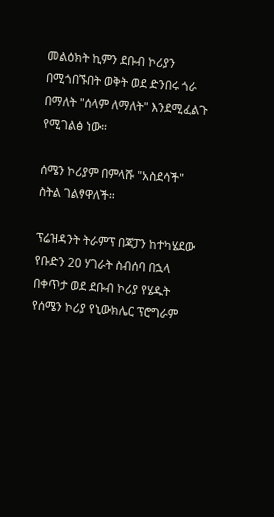መልዕክት ኪምን ደቡብ ኮሪያን በሚጎበኙበት ወቅት ወደ ድንበሩ ጎራ በማለት "ሰላም ለማለት" እንደሚፈልጉ የሚገልፅ ነው።

ሰሜን ኮሪያም በምላሹ "አስደሳች" ስትል ገልፃዋለች።

ፕሬዝዳንት ትራምፕ በጃፓን ከተካሄደው የቡድን 20 ሃገራት ስብሰባ በኋላ በቀጥታ ወደ ደቡብ ኮሪያ የሄዱት የሰሜን ኮሪያ የኒውክሌር ፕሮግራም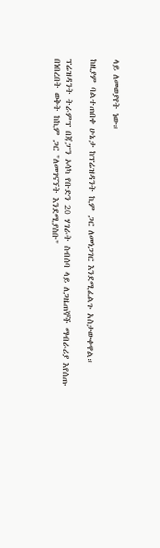ላይ ለመወያየት ነው።

ከዚያም ባልተጠበቀ ሁኔታ ከፕሬዝዳንት ኪም ጋር ለመነጋገር እንደሚፈልጉ አስታውቀዋል።

ፕሬዝዳንት ትራምፕ በጃፓን ኦሳካ የቡድን 20 ሃገራት ስብሰባ ላይ ለጋዜጠኞች ማብራሪያ እየሰጡ በነበረበት ወቅት ከኪም ጋር "ለመገናኘት እንደሚያስቡ"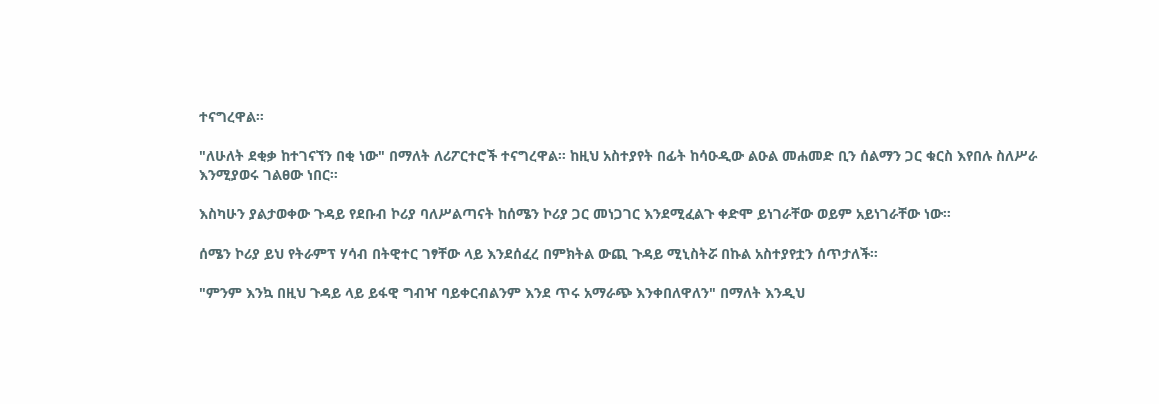ተናግረዋል።

"ለሁለት ደቂቃ ከተገናኘን በቂ ነው" በማለት ለሪፖርተሮች ተናግረዋል። ከዚህ አስተያየት በፊት ከሳዑዲው ልዑል መሐመድ ቢን ሰልማን ጋር ቁርስ እየበሉ ስለሥራ እንሚያወሩ ገልፀው ነበር።

እስካሁን ያልታወቀው ጉዳይ የደቡብ ኮሪያ ባለሥልጣናት ከሰሜን ኮሪያ ጋር መነጋገር እንደሚፈልጉ ቀድሞ ይነገራቸው ወይም አይነገራቸው ነው።

ሰሜን ኮሪያ ይህ የትራምፕ ሃሳብ በትዊተር ገፃቸው ላይ እንደሰፈረ በምክትል ውጪ ጉዳይ ሚኒስትሯ በኩል አስተያየቷን ሰጥታለች።

"ምንም እንኳ በዚህ ጉዳይ ላይ ይፋዊ ግብዣ ባይቀርብልንም እንደ ጥሩ አማራጭ እንቀበለዋለን" በማለት እንዲህ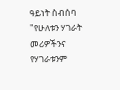ዓይነት ስብሰባ "የሁለቱን ሃገራት መሪዎችንና የሃገራቱንም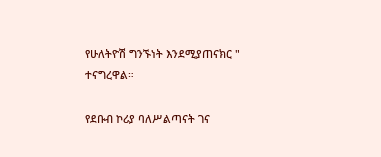የሁለትዮሽ ግንኙነት እንደሚያጠናክር " ተናግረዋል።

የደቡብ ኮሪያ ባለሥልጣናት ገና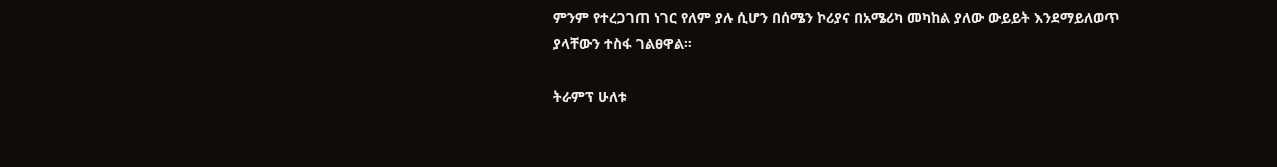ምንም የተረጋገጠ ነገር የለም ያሉ ሲሆን በሰሜን ኮሪያና በአሜሪካ መካከል ያለው ውይይት እንደማይለወጥ ያላቸውን ተስፋ ገልፀዋል።

ትራምፕ ሁለቱ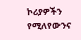ኮሪያዎችን የሚለየውንና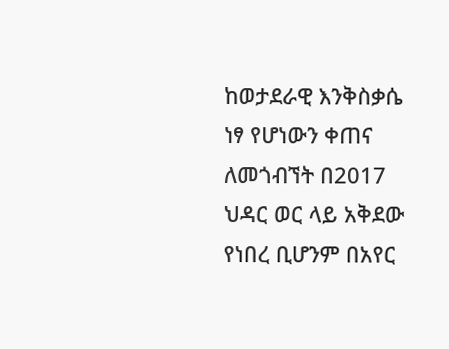ከወታደራዊ እንቅስቃሴ ነፃ የሆነውን ቀጠና ለመጎብኘት በ2017 ህዳር ወር ላይ አቅደው የነበረ ቢሆንም በአየር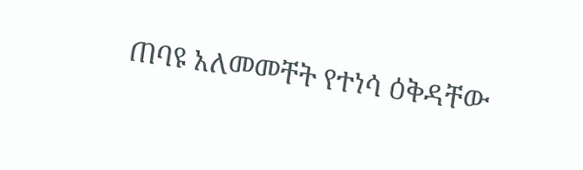ጠባዩ አለመመቸት የተነሳ ዕቅዳቸው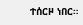ተሰርዞ ነበር።